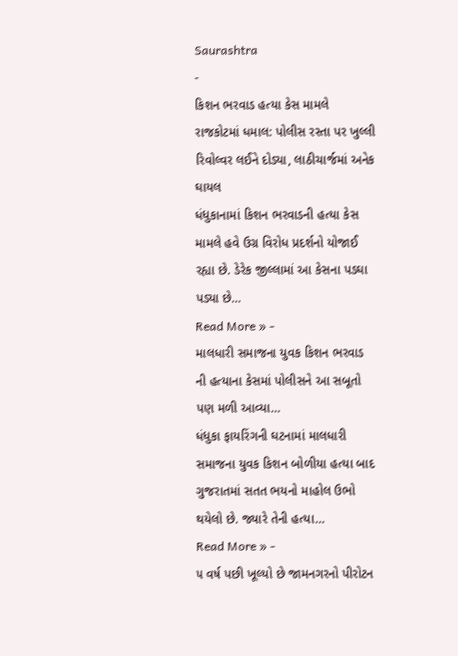Saurashtra
-
કિશન ભરવાડ હત્યા કેસ મામલે રાજકોટમાં ધમાલ: પોલીસ રસ્તા પર ખુલ્લી રિવોલ્વર લઈને દોડ્યા, લાઠીચાર્જમાં અનેક ઘાયલ
ધંધુકાનામાં કિશન ભરવાડની હત્યા કેસ મામલે હવે ઉગ્ર વિરોધ પ્રદર્શનો યોજાઈ રહ્યા છે. ડેરેક જીલ્લામાં આ કેસના પડઘા પડ્યા છે…
Read More » -
માલધારી સમાજના યુવક કિશન ભરવાડ ની હત્યાના કેસમાં પોલીસને આ સબૂતો પણ મળી આવ્યા…
ધંધુકા ફાયરિંગની ઘટનામાં માલધારી સમાજના યુવક કિશન બોળીયા હત્યા બાદ ગુજરાતમાં સતત ભયનો માહોલ ઉભો થયેલો છે. જ્યારે તેની હત્યા…
Read More » -
૫ વર્ષ પછી ખૂલ્યો છે જામનગરનો પીરોટન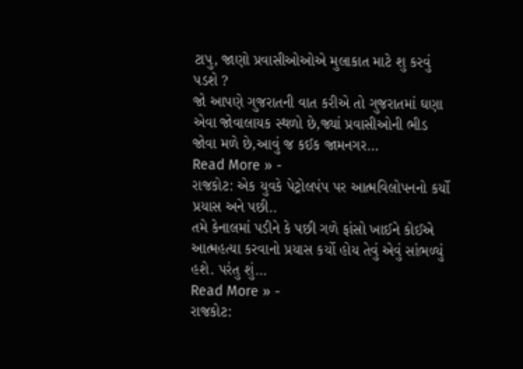ટાપુ, જાણો પ્રવાસીઓઓએ મુલાકાત માટે શુ કરવું પડશે ?
જો આપણે ગુજરાતની વાત કરીએ તો ગુજરાતમાં ઘણા એવા જોવાલાયક સ્થળો છે,જ્યાં પ્રવાસીઓની ભીડ જોવા મળે છે,આવું જ કઈક જામનગર…
Read More » -
રાજકોટ: એક યુવકે પેટ્રોલપંપ પર આત્મવિલોપનનો કર્યો પ્રયાસ અને પછી..
તમે કેનાલમાં પડીને કે પછી ગળે ફાંસો ખાઈને કોઈએ આત્મહત્યા કરવાનો પ્રયાસ કર્યો હોય તેવું એવું સાંભળ્યું હશે. પરંતુ શું…
Read More » -
રાજકોટ: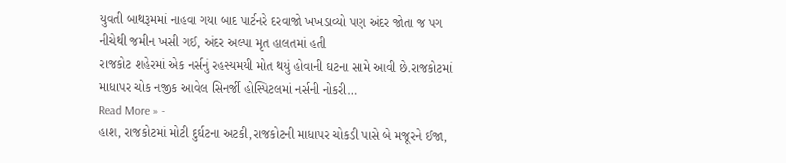યુવતી બાથરૂમમાં નાહવા ગયા બાદ પાર્ટનરે દરવાજો ખખડાવ્યો પણ અંદર જોતા જ પગ નીચેથી જમીન ખસી ગઈ, અંદર અલ્પા મૃત હાલતમાં હતી
રાજકોટ શહેરમાં એક નર્સનું રહસ્યમયી મોત થયું હોવાની ઘટના સામે આવી છે.રાજકોટમાં માધાપર ચોક નજીક આવેલ સિનર્જી હોસ્પિટલમાં નર્સની નોકરી…
Read More » -
હાશ, રાજકોટમાં મોટી દુર્ઘટના અટકી,રાજકોટની માધાપર ચોકડી પાસે બે મજૂરને ઈજા,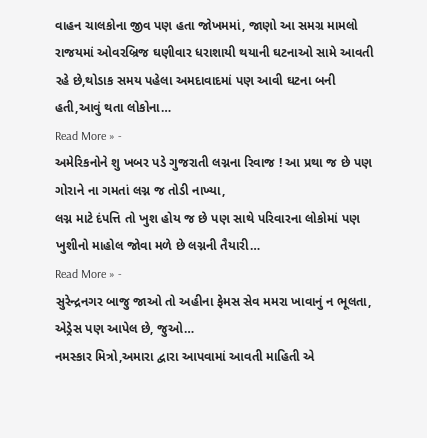વાહન ચાલકોના જીવ પણ હતા જોખમમાં, જાણો આ સમગ્ર મામલો
રાજયમાં ઓવરબ્રિજ ઘણીવાર ધરાશાયી થયાની ઘટનાઓ સામે આવતી રહે છે,થોડાક સમય પહેલા અમદાવાદમાં પણ આવી ઘટના બની હતી,આવું થતા લોકોના…
Read More » -
અમેરિકનોને શુ ખબર પડે ગુજરાતી લગ્નના રિવાજ ! આ પ્રથા જ છે પણ ગોરાને ના ગમતાં લગ્ન જ તોડી નાખ્યા,
લગ્ન માટે દંપત્તિ તો ખુશ હોય જ છે પણ સાથે પરિવારના લોકોમાં પણ ખુશીનો માહોલ જોવા મળે છે લગ્નની તૈયારી…
Read More » -
સુરેન્દ્રનગર બાજુ જાઓ તો અહીના ફેમસ સેવ મમરા ખાવાનું ન ભૂલતા, એડ્રેસ પણ આપેલ છે, જુઓ…
નમસ્કાર મિત્રો,અમારા દ્વારા આપવામાં આવતી માહિતી એ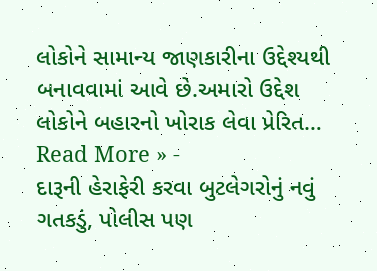લોકોને સામાન્ય જાણકારીના ઉદ્દેશ્યથી બનાવવામાં આવે છે.અમારો ઉદ્દેશ લોકોને બહારનો ખોરાક લેવા પ્રેરિત…
Read More » -
દારૂની હેરાફેરી કરવા બુટલેગરોનું નવું ગતકડું, પોલીસ પણ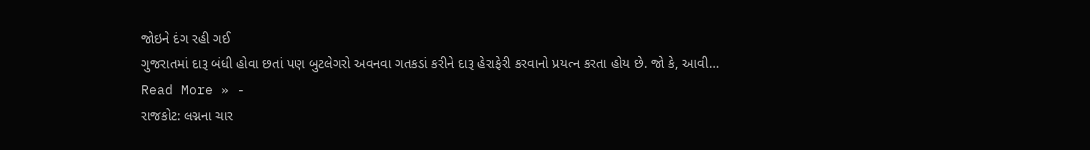જોઇને દંગ રહી ગઈ
ગુજરાતમાં દારૂ બંધી હોવા છતાં પણ બુટલેગરો અવનવા ગતકડાં કરીને દારૂ હેરાફેરી કરવાનો પ્રયત્ન કરતા હોય છે. જો કે, આવી…
Read More » -
રાજકોટ: લગ્નના ચાર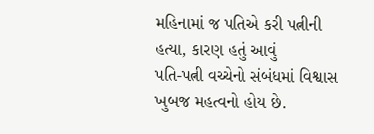મહિનામાં જ પતિએ કરી પત્નીની હત્યા, કારણ હતું આવું
પતિ-પત્ની વચ્ચેનો સંબંધમાં વિશ્વાસ ખુબજ મહત્વનો હોય છે.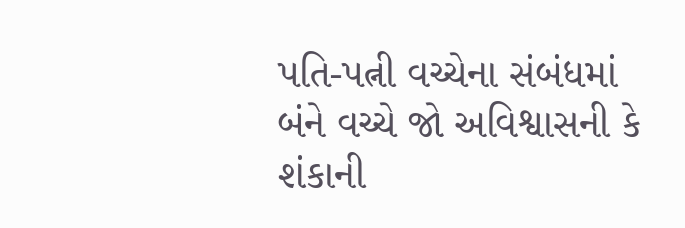પતિ-પત્ની વચ્ચેના સંબંધમાં બંને વચ્ચે જો અવિશ્વાસની કે શંકાની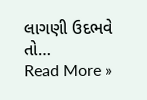લાગણી ઉદભવે તો…
Read More »